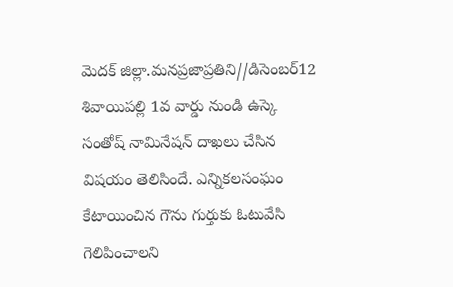మెదక్ జిల్లా.మనప్రజాప్రతిని//డిసెంబర్12
శివాయిపల్లి 1వ వార్డు నుండి ఉస్కె సంతోష్ నామినేషన్ దాఖలు చేసిన విషయం తెలిసిందే. ఎన్నికలసంఘం కేటాయించిన గౌను గుర్తుకు ఓటువేసి గెలిపించాలని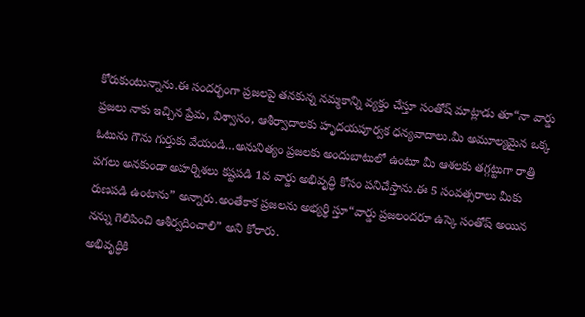కోరుకుంటున్నాను.ఈ సందర్భంగా ప్రజలపై తనకున్న నమ్మకాన్ని వ్యక్తం చేస్తూ సంతోష్ మాట్లాడు తూ“నా వార్డు ప్రజలు నాకు ఇచ్చిన ప్రేమ, విశ్వాసం, ఆశీర్వాదాలకు హృదయపూర్వక ధన్యవాదాలు.మీ అమూల్యమైన ఒక్క ఓటును గౌను గుర్తుకు వేయండి…అనునిత్యం ప్రజలకు అందుబాటులో ఉంటూ మీ ఆశలకు తగ్గట్టుగా రాత్రి పగలు అనకుండా అహర్నిశలు కష్టపడి 1వ వార్డు అభివృద్ధి కోసం పనిచేస్తాను.ఈ 5 సంవత్సరాలు మీకు రుణపడి ఉంటాను” అన్నారు.అంతేకాక ప్రజలను అభ్యర్థి స్తూ“వార్డు ప్రజలందరూ ఉస్కె సంతోష్ అయిన నన్ను గెలిపించి ఆశీర్వదించాలి” అని కోరారు.
అభివృద్ధికి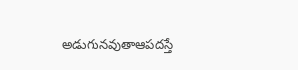అడుగునవుతాఆపదస్తే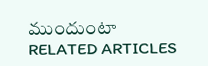ముందుంటా
RELATED ARTICLES